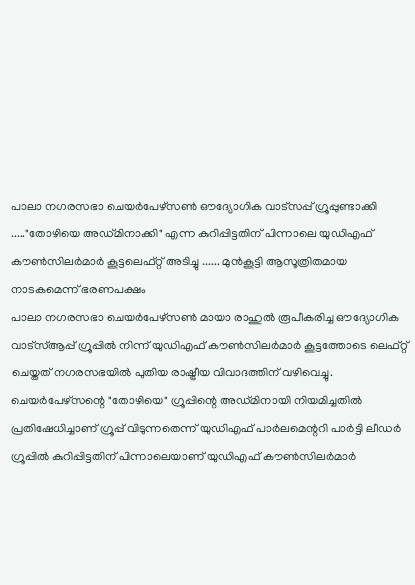പാലാ നഗരസഭാ ചെയർപേഴ്സൺ ഔദ്യോഗിക വാട്സപ്പ് ഗ്രൂപ്പുണ്ടാക്കി ....."തോഴിയെ അഡ്മിനാക്കി" എന്ന കുറിപ്പിട്ടതിന് പിന്നാലെ യുഡിഎഫ് കൗൺസിലർമാർ കൂട്ടലെഫ്റ്റ് അടിച്ചു ...... മുൻകൂട്ടി ആസൂത്രിതമായ നാടകമെന്ന് ഭരണപക്ഷം
പാലാ നഗരസഭാ ചെയർപേഴ്സൺ മായാ രാഹുൽ രൂപീകരിച്ച ഔദ്യോഗിക വാട്സ്ആപ്പ് ഗ്രൂപ്പിൽ നിന്ന് യുഡിഎഫ് കൗൺസിലർമാർ കൂട്ടത്തോടെ ലെഫ്റ്റ് ചെയ്തത് നഗരസഭയിൽ പുതിയ രാഷ്ട്രീയ വിവാദത്തിന് വഴിവെച്ചു.
ചെയർപേഴ്സന്റെ "തോഴിയെ" ഗ്രൂപ്പിന്റെ അഡ്മിനായി നിയമിച്ചതിൽ പ്രതിഷേധിച്ചാണ് ഗ്രൂപ്പ് വിടുന്നതെന്ന് യുഡിഎഫ് പാർലമെന്ററി പാർട്ടി ലീഡർ ഗ്രൂപ്പിൽ കുറിപ്പിട്ടതിന് പിന്നാലെയാണ് യുഡിഎഫ് കൗൺസിലർമാർ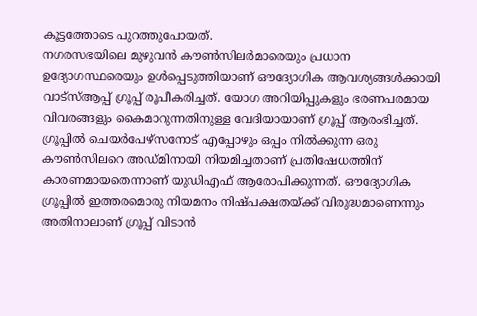കൂട്ടത്തോടെ പുറത്തുപോയത്.
നഗരസഭയിലെ മുഴുവൻ കൗൺസിലർമാരെയും പ്രധാന ഉദ്യോഗസ്ഥരെയും ഉൾപ്പെടുത്തിയാണ് ഔദ്യോഗിക ആവശ്യങ്ങൾക്കായി വാട്സ്ആപ്പ് ഗ്രൂപ്പ് രൂപീകരിച്ചത്. യോഗ അറിയിപ്പുകളും ഭരണപരമായ വിവരങ്ങളും കൈമാറുന്നതിനുള്ള വേദിയായാണ് ഗ്രൂപ്പ് ആരംഭിച്ചത്.
ഗ്രൂപ്പിൽ ചെയർപേഴ്സനോട് എപ്പോഴും ഒപ്പം നിൽക്കുന്ന ഒരു കൗൺസിലറെ അഡ്മിനായി നിയമിച്ചതാണ് പ്രതിഷേധത്തിന് കാരണമായതെന്നാണ് യുഡിഎഫ് ആരോപിക്കുന്നത്. ഔദ്യോഗിക ഗ്രൂപ്പിൽ ഇത്തരമൊരു നിയമനം നിഷ്പക്ഷതയ്ക്ക് വിരുദ്ധമാണെന്നും അതിനാലാണ് ഗ്രൂപ്പ് വിടാൻ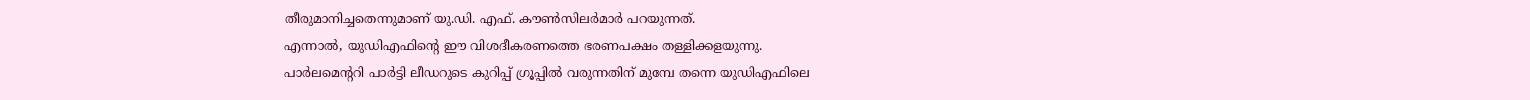തീരുമാനിച്ചതെന്നുമാണ് യു.ഡി. എഫ്. കൗൺസിലർമാർ പറയുന്നത്.
എന്നാൽ, യുഡിഎഫിന്റെ ഈ വിശദീകരണത്തെ ഭരണപക്ഷം തള്ളിക്കളയുന്നു.
പാർലമെന്ററി പാർട്ടി ലീഡറുടെ കുറിപ്പ് ഗ്രൂപ്പിൽ വരുന്നതിന് മുമ്പേ തന്നെ യുഡിഎഫിലെ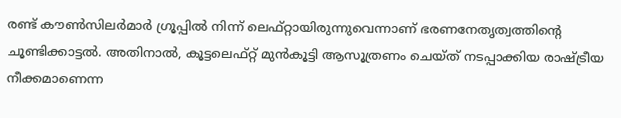രണ്ട് കൗൺസിലർമാർ ഗ്രൂപ്പിൽ നിന്ന് ലെഫ്റ്റായിരുന്നുവെന്നാണ് ഭരണനേതൃത്വത്തിന്റെ ചൂണ്ടിക്കാട്ടൽ. അതിനാൽ, കൂട്ടലെഫ്റ്റ് മുൻകൂട്ടി ആസൂത്രണം ചെയ്ത് നടപ്പാക്കിയ രാഷ്ട്രീയ നീക്കമാണെന്ന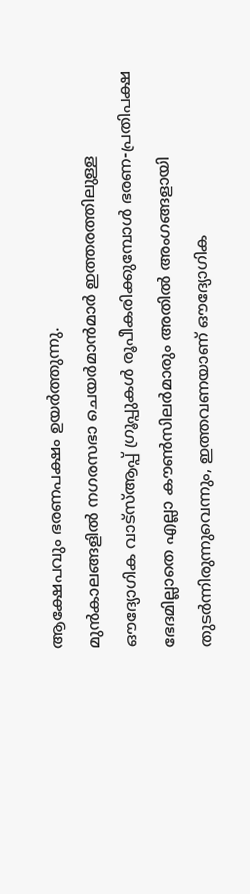ആക്ഷേപവും ഭരണപക്ഷം ഉയർത്തുന്നു.
മുൻകാലങ്ങളിൽ നഗരസഭാ ചെയർമാൻമാർ ഇത്തരത്തിലുള്ള ഔദ്യോഗിക വാട്സ്ആപ്പ് ഗ്രൂപ്പുകൾ രൂപീകരിക്കുമ്പോൾ ഭരണ-പ്രതിപക്ഷ ഭേദമില്ലാതെ എല്ലാ കൗൺസിലർമാരും അതിൽ അംഗങ്ങളായി തുടർന്നിരുന്നുവെന്നും, ഇത്തവണയാണ് ഔദ്യോഗിക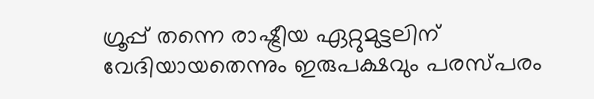ഗ്രൂപ്പ് തന്നെ രാഷ്ട്രീയ ഏറ്റുമുട്ടലിന് വേദിയായതെന്നും ഇരുപക്ഷവും പരസ്പരം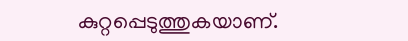കുറ്റപ്പെടുത്തുകയാണ്.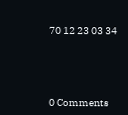70 12 23 03 34





0 Comments